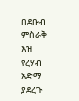በደቡብ ምስራቅ እዝ የረሃብ አድማ ያደረጉ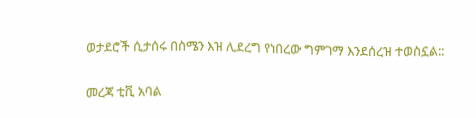ወታደሮች ሲታሰሩ በስሜን እዝ ሊደረግ የነበረው ግምገማ እንደሰረዝ ተወስኗል::


መረጃ ቲቪ አባል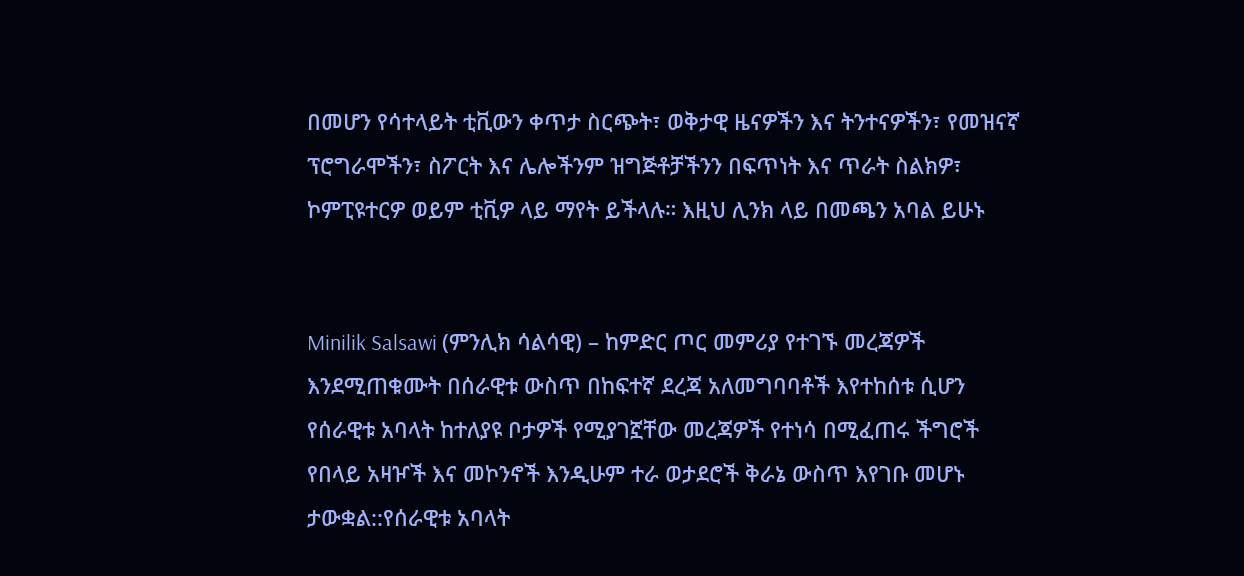በመሆን የሳተላይት ቲቪውን ቀጥታ ስርጭት፣ ወቅታዊ ዜናዎችን እና ትንተናዎችን፣ የመዝናኛ ፕሮግራሞችን፣ ስፖርት እና ሌሎችንም ዝግጅቶቻችንን በፍጥነት እና ጥራት ስልክዎ፣ ኮምፒዩተርዎ ወይም ቲቪዎ ላይ ማየት ይችላሉ። እዚህ ሊንክ ላይ በመጫን አባል ይሁኑ


Minilik Salsawi (ምንሊክ ሳልሳዊ) – ከምድር ጦር መምሪያ የተገኙ መረጃዎች እንደሚጠቁሙት በሰራዊቱ ውስጥ በከፍተኛ ደረጃ አለመግባባቶች እየተከሰቱ ሲሆን የሰራዊቱ አባላት ከተለያዩ ቦታዎች የሚያገኟቸው መረጃዎች የተነሳ በሚፈጠሩ ችግሮች የበላይ አዛዦች እና መኮንኖች እንዲሁም ተራ ወታደሮች ቅራኔ ውስጥ እየገቡ መሆኑ ታውቋል::የሰራዊቱ አባላት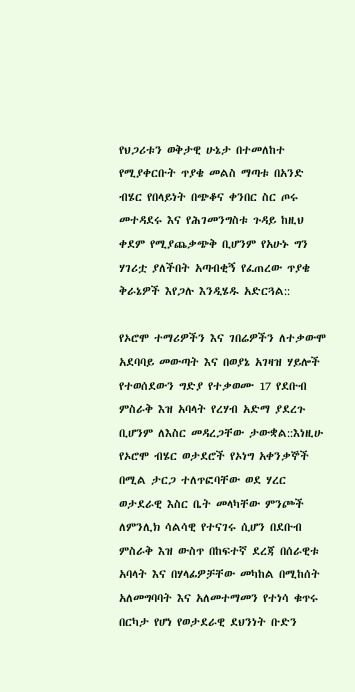የህጋሪቱን ወቅታዊ ሁኔታ በተመለከተ የሚያቀርቡት ጥያቄ መልስ ማጣቱ በአንድ ብሄር የበላይነት በጭቆና ቀንበር ስር ጦሩ መተዳደሩ እና የሕገመንግስቱ ጉዳይ ከዚህ ቀደም የሚያጨቃጭቅ ቢሆንም የአሁኑ ግን ሃገሪቷ ያለችበት አጣብቂኝ የፈጠረው ጥያቄ ቅራኔዎች እየጋሉ እንዲሄዱ አድርጓል::

የኦሮሞ ተማሪዎችን እና ገበሬዎችን ለተቃውሞ አደባባይ መውጣት እና በወያኔ አገዛዝ ሃይሎች የተወሰደውን ግድያ የተቃወሙ 17 የደቡብ ምስራቅ እዝ አባላት የረሃብ አድማ ያደረጉ ቢሆንም ለእስር መዳረጋቸው ታውቋል::እነዚሁ የኦሮሞ ብሄር ወታደሮች የኦነግ አቀንቃኞች በሚል ታርጋ ተለጥፎባቸው ወደ ሃረር ወታደራዊ እስር ቤት መላካቸው ምንጮች ለምንሊክ ሳልሳዊ የተናገሩ ሲሆን በደቡብ ምስራቅ እዝ ውስጥ በከፍተኛ ደረጃ በሰራዊቱ አባላት እና በሃላፊዎቻቸው መካከል በሚከሰት አለመግባባት እና አለመተማመን የተነሳ ቁጥሩ በርካታ የሆነ የወታደራዊ ደህንነት ቡድን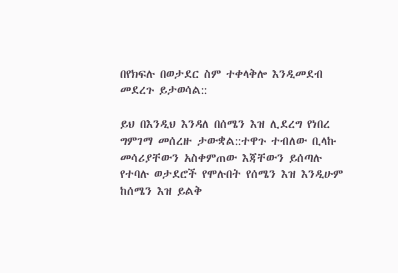በየክፍሉ በወታደር ስም ተቀላቅሎ እንዲመደብ መደረጉ ይታወሳል::

ይህ በእንዲህ እንዳለ በሰሜን እዝ ሊደረግ የነበረ ግምገማ መሰረዙ ታውቋል::ተዋጉ ተብለው ቢላኩ መሳሪያቸውን አስቀምጠው እጃቸውን ይሰጣሉ የተባሉ ወታደሮች የሞሉበት የሰሜን እዝ እንዲሁም ከሰሜን እዝ ይልቅ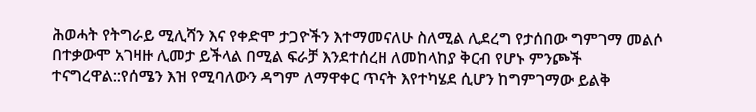ሕወሓት የትግራይ ሚሊሻን እና የቀድሞ ታጋዮችን እተማመናለሁ ስለሚል ሊደረግ የታሰበው ግምገማ መልሶ በተቃውሞ አገዛዙ ሊመታ ይችላል በሚል ፍራቻ እንደተሰረዘ ለመከላከያ ቅርብ የሆኑ ምንጮች ተናግረዋል::የሰሜን እዝ የሚባለውን ዳግም ለማዋቀር ጥናት እየተካሄደ ሲሆን ከግምገማው ይልቅ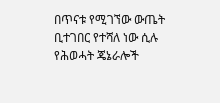በጥናቱ የሚገኘው ውጤት ቢተገበር የተሻለ ነው ሲሉ የሕወሓት ጄኔራሎች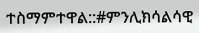ተስማምተዋል::#ምንሊክሳልሳዊ